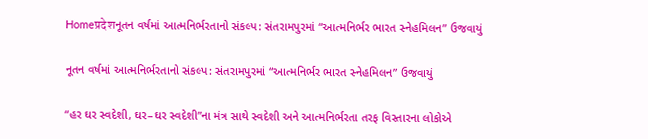Homeप्रदेशનૂતન વર્ષમાં આત્મનિર્ભરતાનો સંકલ્પ: સંતરામપુરમાં “આત્મનિર્ભર ભારત સ્નેહમિલન” ઉજવાયું

નૂતન વર્ષમાં આત્મનિર્ભરતાનો સંકલ્પ: સંતરામપુરમાં “આત્મનિર્ભર ભારત સ્નેહમિલન” ઉજવાયું

“હર ઘર સ્વદેશી, ઘર–ઘર સ્વદેશી”ના મંત્ર સાથે સ્વદેશી અને આત્મનિર્ભરતા તરફ વિસ્તારના લોકોએ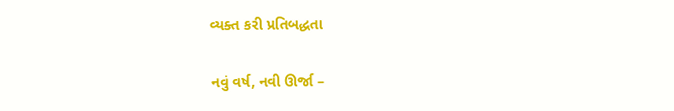વ્યક્ત કરી પ્રતિબદ્ધતા

નવું વર્ષ, નવી ઊર્જા –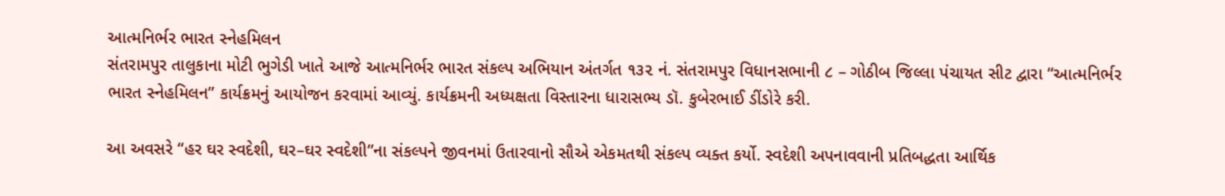આત્મનિર્ભર ભારત સ્નેહમિલન
સંતરામપુર તાલુકાના મોટી ભુગેડી ખાતે આજે આત્મનિર્ભર ભારત સંકલ્પ અભિયાન અંતર્ગત ૧૩૨ નં. સંતરામપુર વિધાનસભાની ૮ – ગોઠીબ જિલ્લા પંચાયત સીટ દ્વારા “આત્મનિર્ભર ભારત સ્નેહમિલન” કાર્યક્રમનું આયોજન કરવામાં આવ્યું. કાર્યક્રમની અધ્યક્ષતા વિસ્તારના ધારાસભ્ય ડૉ. કુબેરભાઈ ડીંડોરે કરી.

આ અવસરે “હર ઘર સ્વદેશી, ઘર–ઘર સ્વદેશી”ના સંકલ્પને જીવનમાં ઉતારવાનો સૌએ એકમતથી સંકલ્પ વ્યક્ત કર્યો. સ્વદેશી અપનાવવાની પ્રતિબદ્ધતા આર્થિક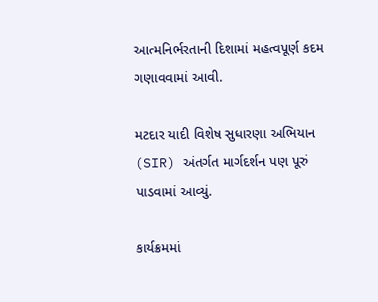આત્મનિર્ભરતાની દિશામાં મહત્વપૂર્ણ કદમ ગણાવવામાં આવી.

મટદાર યાદી વિશેષ સુધારણા અભિયાન (SIR) અંતર્ગત માર્ગદર્શન પણ પૂરું પાડવામાં આવ્યું.

કાર્યક્રમમાં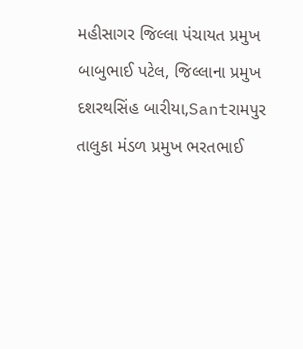મહીસાગર જિલ્લા પંચાયત પ્રમુખ બાબુભાઈ પટેલ, જિલ્લાના પ્રમુખ દશરથસિંહ બારીયા,Santરામપુર તાલુકા મંડળ પ્રમુખ ભરતભાઈ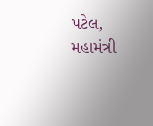પટેલ, મહામંત્રી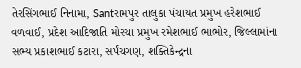તેરસિંગભાઈ નિનામા, Santરામપુર તાલુકા પંચાયત પ્રમુખ હરેશભાઈ વળવાઈ, પ્રદેશ આદિજાતિ મોરચા પ્રમુખ રમેશભાઈ ભાભોર, જિલ્લામાંના સભ્ય પ્રકાશભાઈ કટારા, સર્પંચગણ, શક્તિકેન્દ્રના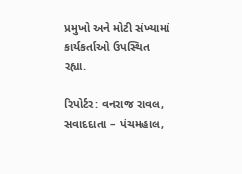પ્રમુખો અને મોટી સંખ્યામાં કાર્યકર્તાઓ ઉપસ્થિત રહ્યા.

રિપોર્ટર: વનરાજ રાવલ, સવાદદાતા – પંચમહાલ,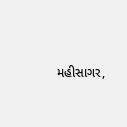મહીસાગર,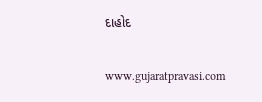દાહોદ

www.gujaratpravasi.com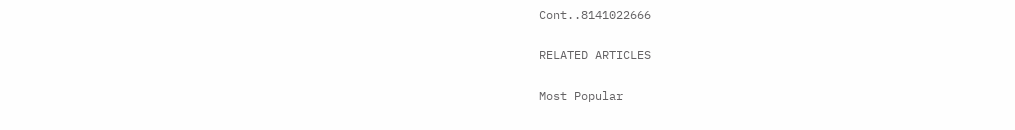Cont..8141022666

RELATED ARTICLES

Most Popular